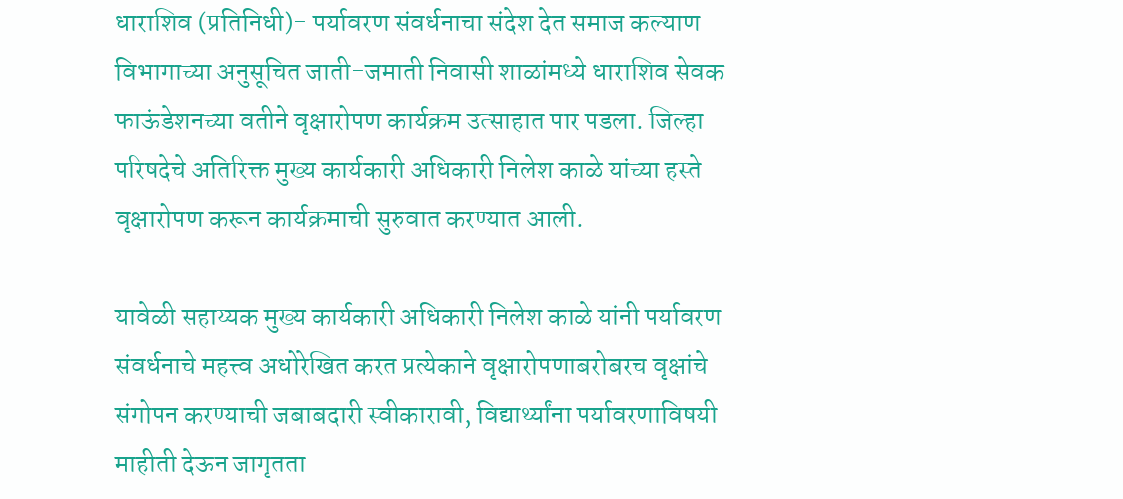धाराशिव (प्रतिनिधी)- पर्यावरण संवर्धनाचा संदेश देत समाज कल्याण विभागाच्या अनुसूचित जाती-जमाती निवासी शाळांमध्ये धाराशिव सेवक फाऊंडेशनच्या वतीने वृक्षारोपण कार्यक्रम उत्साहात पार पडला. जिल्हा परिषदेचे अतिरिक्त मुख्य कार्यकारी अधिकारी निलेश काळे यांच्या हस्ते वृक्षारोपण करून कार्यक्रमाची सुरुवात करण्यात आली.

यावेळी सहाय्यक मुख्य कार्यकारी अधिकारी निलेश काळे यांनी पर्यावरण संवर्धनाचे महत्त्व अधोरेखित करत प्रत्येकाने वृक्षारोपणाबरोबरच वृक्षांचे संगोपन करण्याची जबाबदारी स्वीकारावी, विद्यार्थ्यांना पर्यावरणाविषयी माहीती देऊन जागृतता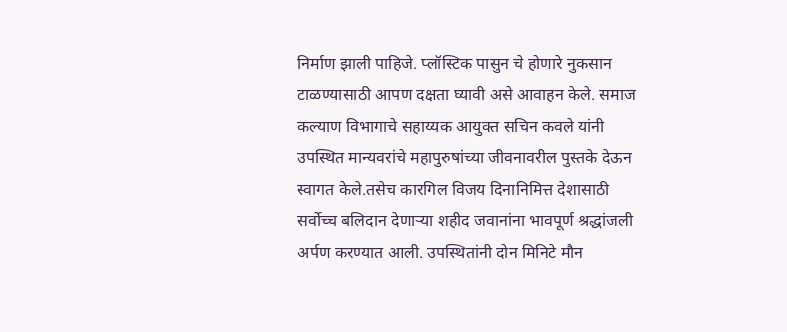निर्माण झाली पाहिजे. प्लॉस्टिक पासुन चे होणारे नुकसान टाळण्यासाठी आपण दक्षता घ्यावी असे आवाहन केले. समाज कल्याण विभागाचे सहाय्यक आयुक्त सचिन कवले यांनी उपस्थित मान्यवरांचे महापुरुषांच्या जीवनावरील पुस्तके देऊन स्वागत केले.तसेच कारगिल विजय दिनानिमित्त देशासाठी सर्वोच्च बलिदान देणाऱ्या शहीद जवानांना भावपूर्ण श्रद्धांजली अर्पण करण्यात आली. उपस्थितांनी दोन मिनिटे मौन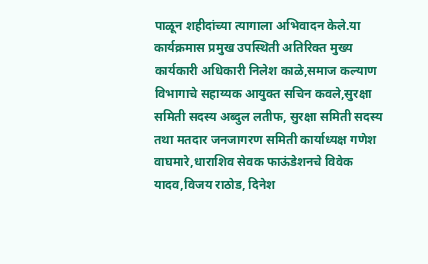पाळून शहीदांच्या त्यागाला अभिवादन केले.या कार्यक्रमास प्रमुख उपस्थिती अतिरिक्त मुख्य कार्यकारी अधिकारी निलेश काळे,समाज कल्याण विभागाचे सहाय्यक आयुक्त सचिन कवले,सुरक्षा समिती सदस्य अब्दुल लतीफ, सुरक्षा समिती सदस्य तथा मतदार जनजागरण समिती कार्याध्यक्ष गणेश वाघमारे,धाराशिव सेवक फाऊंडेशनचे विवेक यादव,विजय राठोड, दिनेश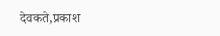देवकते,प्रकाश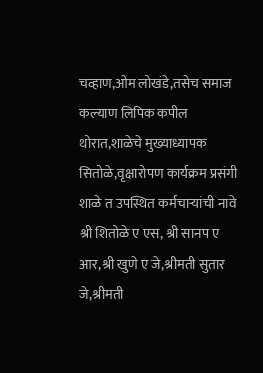चव्हाण,ओम लोखंडे,तसेच समाज कल्याण लिपिक कपील थोरात,शाळेचे मुख्याध्यापक सितोळे,वृक्षारोपण कार्यक्रम प्रसंगी शाळे त उपस्थित कर्मचाऱ्यांची नावे श्री शितोळे ए एस, श्री सानप ए आर,श्री खुणे ए जे,श्रीमती सुतार जे,श्रीमती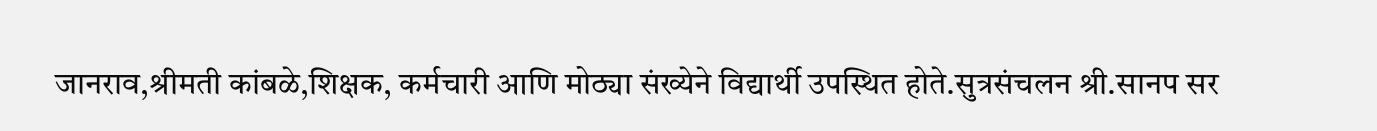जानराव,श्रीमती कांबळे,शिक्षक, कर्मचारी आणि मोठ्या संख्येने विद्यार्थी उपस्थित होते.सुत्रसंचलन श्री.सानप सर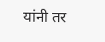यांनी तर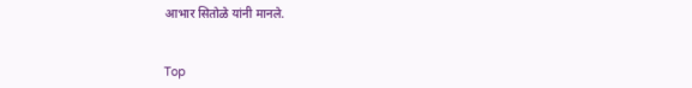आभार सितोळे यांनी मानले.


Top